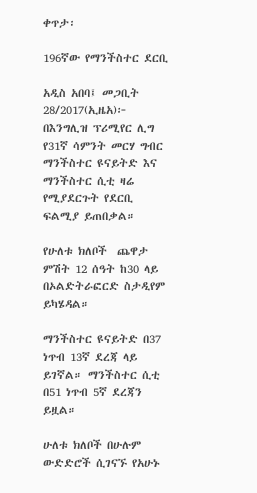ቀጥታ፡

196ኛው የማንችስተር ደርቢ

አዲስ አበባ፤ መጋቢት 28/2017(ኢዜአ)፦ በእንግሊዝ ፕሪሚየር ሊግ የ31ኛ ሳምንት መርሃ ግብር ማንችስተር ዩናይትድ እና ማንችስተር ሲቲ ዛሬ የሚያደርጉት የደርቢ ፍልሚያ ይጠበቃል።

የሁለቱ ክለቦች  ጨዋታ ምሽት 12 ሰዓት ከ30 ላይ በኦልድትራፎርድ ስታዲየም ይካሄዳል።

ማንችስተር ዩናይትድ በ37 ነጥብ 13ኛ ደረጃ ላይ ይገኛል። ማንችስተር ሲቲ በ51 ነጥብ 5ኛ ደረጃን ይዟል።

ሁለቱ ክለቦች በሁሉም ውድድሮች ሲገናኙ የአሁኑ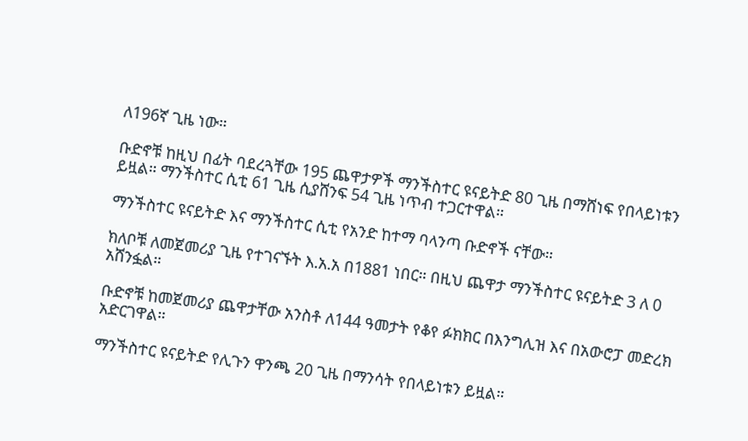ለ196ኛ ጊዜ ነው።

ቡድኖቹ ከዚህ በፊት ባደረጓቸው 195 ጨዋታዎች ማንችስተር ዩናይትድ 80 ጊዜ በማሸነፍ የበላይነቱን ይዟል። ማንችስተር ሲቲ 61 ጊዜ ሲያሸንፍ 54 ጊዜ ነጥብ ተጋርተዋል።

ማንችስተር ዩናይትድ እና ማንችስተር ሲቲ የአንድ ከተማ ባላንጣ ቡድኖች ናቸው።

ክለቦቹ ለመጀመሪያ ጊዜ የተገናኙት እ.አ.አ በ1881 ነበር። በዚህ ጨዋታ ማንችስተር ዩናይትድ 3 ለ 0 አሸንፏል።

ቡድኖቹ ከመጀመሪያ ጨዋታቸው አንስቶ ለ144 ዓመታት የቆየ ፉክክር በእንግሊዝ እና በአውሮፓ መድረክ አድርገዋል።

ማንችስተር ዩናይትድ የሊጉን ዋንጫ 20 ጊዜ በማንሳት የበላይነቱን ይዟል።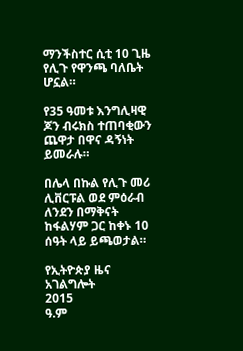ማንችስተር ሲቲ 10 ጊዜ የሊጉ የዋንጫ ባለቤት ሆኗል።

የ35 ዓመቱ እንግሊዛዊ ጆን ብሩክስ ተጠባቂውን ጨዋታ በዋና ዳኝነት ይመራሉ።

በሌላ በኩል የሊጉ መሪ  ሊቨርፑል ወደ ምዕራብ ለንደን በማቅናት ከፋልሃም ጋር ከቀኑ 10 ሰዓት ላይ ይጫወታል።

የኢትዮጵያ ዜና አገልግሎት
2015
ዓ.ም